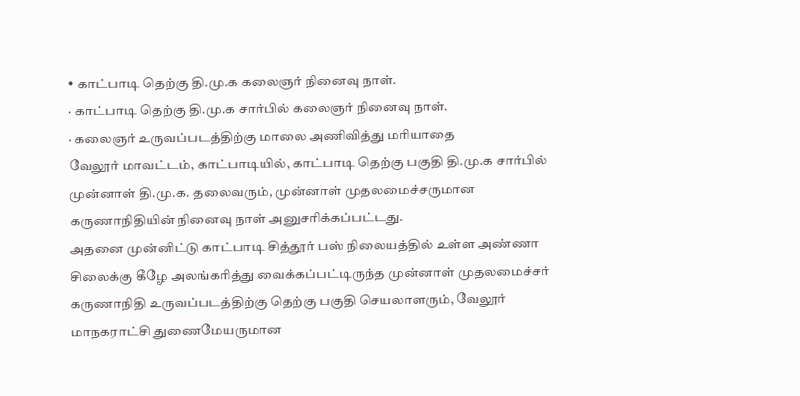• காட்பாடி தெற்கு தி.மு.க கலைஞர் நினைவு நாள்.
· காட்பாடி தெற்கு தி.மு.க சார்பில் கலைஞர் நினைவு நாள்.
· கலைஞர் உருவப்படத்திற்கு மாலை அணிவித்து மரியாதை
வேலூர் மாவட்டம், காட்பாடியில், காட்பாடி தெற்கு பகுதி தி.மு.க சார்பில் முன்னாள் தி.மு.க. தலைவரும், முன்னாள் முதலமைச்சருமான கருணாநிதியின் நினைவு நாள் அனுசரிக்கப்பட்டது.
அதனை முன்னிட்டு காட்பாடி சித்தூர் பஸ் நிலையத்தில் உள்ள அண்ணா சிலைக்கு கீழே அலங்கரித்து வைக்கப்பட்டிருந்த முன்னாள் முதலமைச்சர் கருணாநிதி உருவப்படத்திற்கு தெற்கு பகுதி செயலாளரும், வேலூர் மாநகராட்சி துணைமேயருமான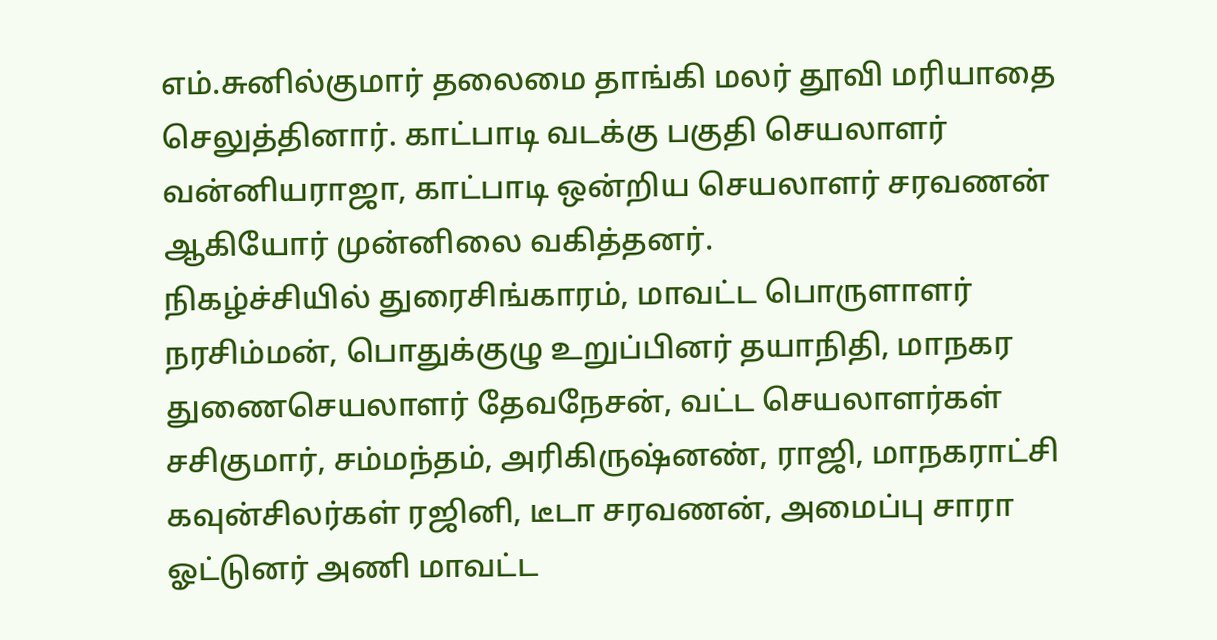எம்.சுனில்குமார் தலைமை தாங்கி மலர் தூவி மரியாதை செலுத்தினார். காட்பாடி வடக்கு பகுதி செயலாளர் வன்னியராஜா, காட்பாடி ஒன்றிய செயலாளர் சரவணன் ஆகியோர் முன்னிலை வகித்தனர்.
நிகழ்ச்சியில் துரைசிங்காரம், மாவட்ட பொருளாளர் நரசிம்மன், பொதுக்குழு உறுப்பினர் தயாநிதி, மாநகர துணைசெயலாளர் தேவநேசன், வட்ட செயலாளர்கள் சசிகுமார், சம்மந்தம், அரிகிருஷ்னண், ராஜி, மாநகராட்சி கவுன்சிலர்கள் ரஜினி, டீடா சரவணன், அமைப்பு சாரா ஓட்டுனர் அணி மாவட்ட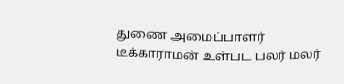துணை அமைப்பாளர் டீக்காராமன் உள்பட பலர் மலர்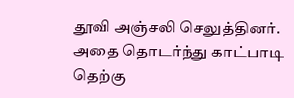தூவி அஞ்சலி செலுத்தினர்.
அதை தொடர்ந்து காட்பாடி தெற்கு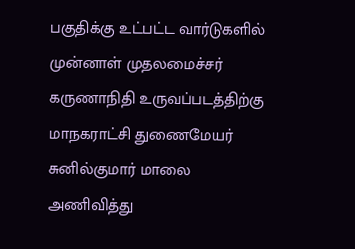பகுதிக்கு உட்பட்ட வார்டுகளில் முன்னாள் முதலமைச்சர் கருணாநிதி உருவப்படத்திற்கு மாநகராட்சி துணைமேயர் சுனில்குமார் மாலை அணிவித்து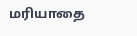மரியாதை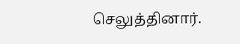செலுத்தினார்.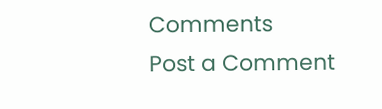Comments
Post a Comment